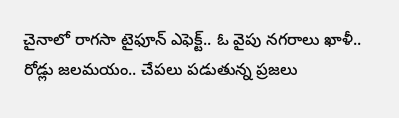చైనాలో రాగసా టైఫూన్ ఎఫెక్ట్.. ఓ వైపు నగరాలు ఖాళీ.. రోడ్లు జలమయం.. చేపలు పడుతున్న ప్రజలు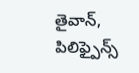తైవాన్, పిలిఫ్పైన్స్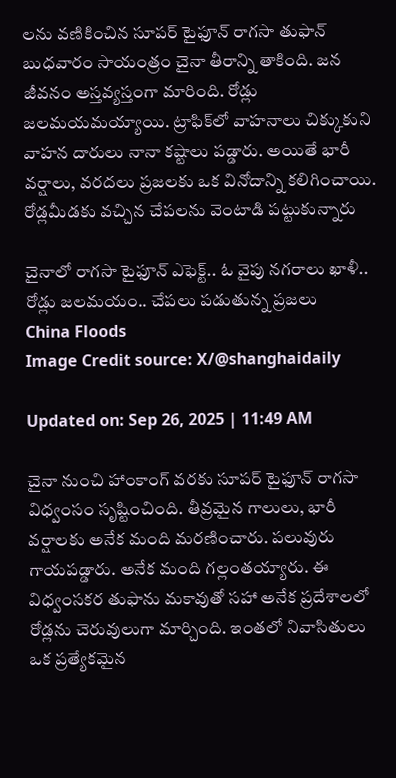లను వణికించిన సూపర్ టైఫూన్ రాగసా తుఫాన్ బుధవారం సాయంత్రం చైనా తీరాన్ని తాకింది. జన జీవనం అస్తవ్యస్తంగా మారింది. రోడ్లు జలమయమయ్యాయి. ట్రాఫిక్‌లో వాహనాలు చిక్కుకుని వాహన దారులు నానా కష్టాలు పడ్డారు. అయితే భారీ వర్షాలు, వరదలు ప్రజలకు ఒక వినోదాన్ని కలిగించాయి. రోడ్లమీడకు వచ్చిన చేపలను వెంటాడి పట్టుకున్నారు

చైనాలో రాగసా టైఫూన్ ఎఫెక్ట్.. ఓ వైపు నగరాలు ఖాళీ.. రోడ్లు జలమయం.. చేపలు పడుతున్న ప్రజలు
China Floods
Image Credit source: X/@shanghaidaily

Updated on: Sep 26, 2025 | 11:49 AM

చైనా నుంచి హాంకాంగ్ వరకు సూపర్ టైఫూన్ రాగసా విధ్వంసం సృష్టించింది. తీవ్రమైన గాలులు, భారీ వర్షాలకు అనేక మంది మరణించారు. పలువురు గాయపడ్డారు. అనేక మంది గల్లంతయ్యారు. ఈ విధ్వంసకర తుఫాను మకావుతో సహా అనేక ప్రదేశాలలో రోడ్లను చెరువులుగా మార్చింది. ఇంతలో నివాసితులు ఒక ప్రత్యేకమైన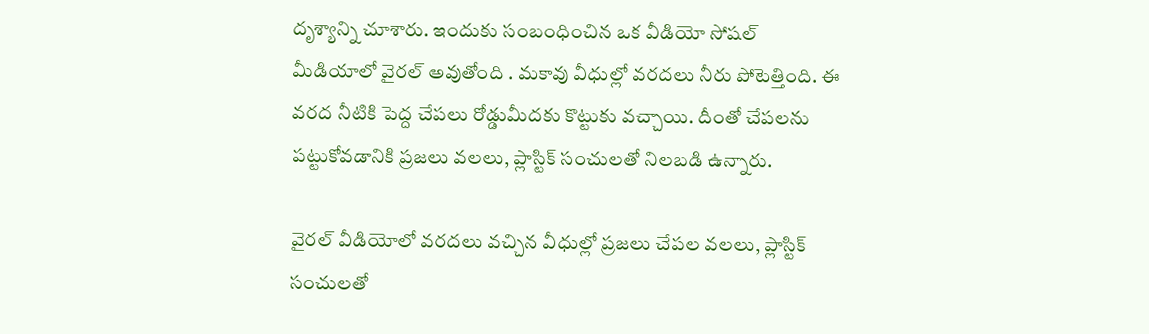దృశ్యాన్ని చూశారు. ఇందుకు సంబంధించిన ఒక వీడియో సోషల్ మీడియాలో వైరల్ అవుతోంది . మకావు వీధుల్లో వరదలు నీరు పోటెత్తింది. ఈ వరద నీటికి పెద్ద చేపలు రోడ్డుమీదకు కొట్టుకు వచ్చాయి. దీంతో చేపలను పట్టుకోవడానికి ప్రజలు వలలు, ప్లాస్టిక్ సంచులతో నిలబడి ఉన్నారు.

వైరల్ వీడియోలో వరదలు వచ్చిన వీధుల్లో ప్రజలు చేపల వలలు, ప్లాస్టిక్ సంచులతో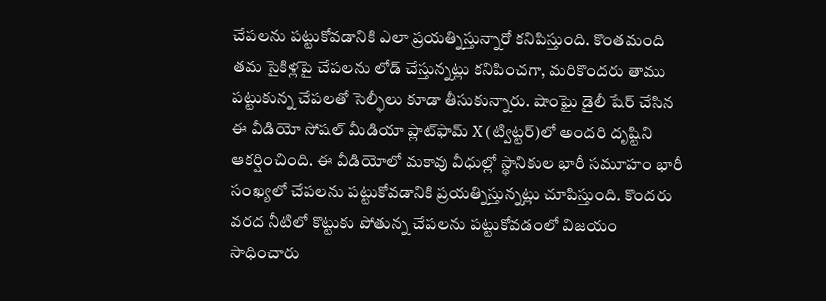చేపలను పట్టుకోవడానికి ఎలా ప్రయత్నిస్తున్నారో కనిపిస్తుంది. కొంతమంది తమ సైకిళ్లపై చేపలను లోడ్ చేస్తున్నట్లు కనిపించగా, మరికొందరు తాము పట్టుకున్న చేపలతో సెల్ఫీలు కూడా తీసుకున్నారు. షాంఘై డైలీ షేర్ చేసిన ఈ వీడియో సోషల్ మీడియా ప్లాట్‌ఫామ్ X (ట్విట్టర్)లో అందరి దృష్టిని ఆకర్షించింది. ఈ వీడియోలో మకావు వీధుల్లో స్థానికుల భారీ సమూహం భారీ సంఖ్యలో చేపలను పట్టుకోవడానికి ప్రయత్నిస్తున్నట్లు చూపిస్తుంది. కొందరు వరద నీటిలో కొట్టుకు పోతున్న చేపలను పట్టుకోవడంలో విజయం సాధించారు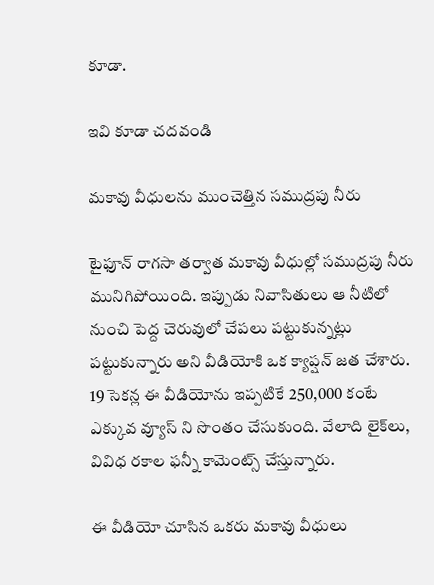కూడా.

ఇవి కూడా చదవండి

మకావు వీధులను ముంచెత్తిన సముద్రపు నీరు

టైఫూన్ రాగసా తర్వాత మకావు వీధుల్లో సముద్రపు నీరు మునిగిపోయింది. ఇప్పుడు నివాసితులు ఆ నీటిలో నుంచి పెద్ద చెరువులో చేపలు పట్టుకున్నట్లు పట్టుకున్నారు అని వీడియోకి ఒక క్యాప్షన్ జత చేశారు. 19 సెకన్ల ఈ వీడియోను ఇప్పటికే 250,000 కంటే ఎక్కువ వ్యూస్ ని సొంతం చేసుకుంది. వేలాది లైక్‌లు, వివిధ రకాల ఫన్నీ కామెంట్స్ చేస్తున్నారు.

ఈ వీడియో చూసిన ఒకరు మకావు వీధులు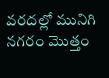వరదల్లో మునిగి నగరం మొత్తం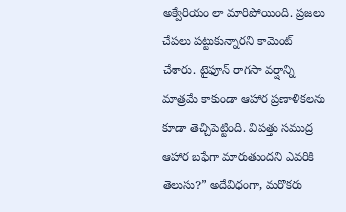అక్వేరియం లా మారిపోయింది. ప్రజలు చేపలు పట్టుకున్నారని కామెంట్ చేశారు. టైఫూన్ రాగసా వర్షాన్ని మాత్రమే కాకుండా ఆహార ప్రణాళికలను కూడా తెచ్చిపెట్టింది. విపత్తు సముద్ర ఆహార బఫేగా మారుతుందని ఎవరికి తెలుసు?” అదేవిధంగా, మరొకరు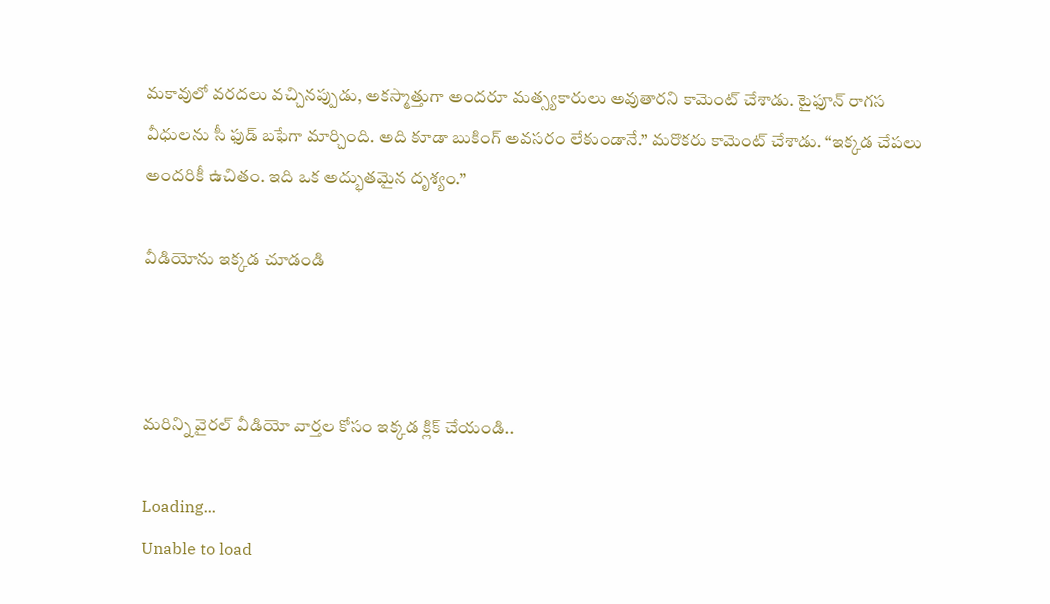మకావులో వరదలు వచ్చినప్పుడు, అకస్మాత్తుగా అందరూ మత్స్యకారులు అవుతారని కామెంట్ చేశాడు. టైఫూన్ రాగస వీధులను సీ ఫుడ్ బఫేగా మార్చింది. అది కూడా బుకింగ్ అవసరం లేకుండానే.” మరొకరు కామెంట్ చేశాడు. “ఇక్కడ చేపలు అందరికీ ఉచితం. ఇది ఒక అద్భుతమైన దృశ్యం.”

వీడియోను ఇక్కడ చూడండి



మరిన్ని వైరల్ వీడియో వార్తల కోసం ఇక్కడ క్లిక్ చేయండి..

Loading...
Unable to load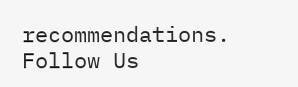recommendations.
Follow Us